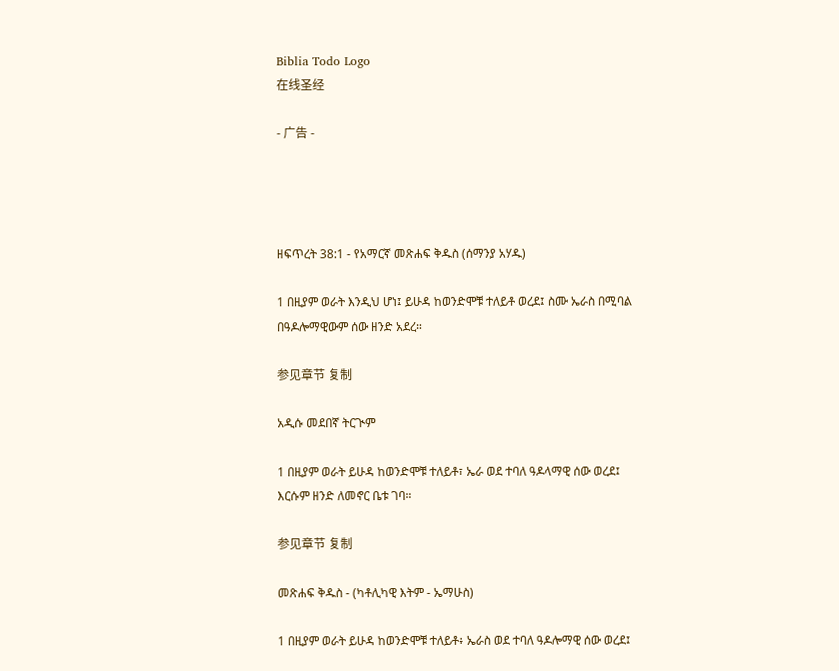Biblia Todo Logo
在线圣经

- 广告 -




ዘፍጥረት 38:1 - የአማርኛ መጽሐፍ ቅዱስ (ሰማንያ አሃዱ)

1 በዚያም ወራት እንዲህ ሆነ፤ ይሁዳ ከወንድሞቹ ተለይቶ ወረደ፤ ስሙ ኤራስ በሚባል በዓዶሎማዊውም ሰው ዘንድ አደረ።

参见章节 复制

አዲሱ መደበኛ ትርጒም

1 በዚያም ወራት ይሁዳ ከወንድሞቹ ተለይቶ፣ ኤራ ወደ ተባለ ዓዶላማዊ ሰው ወረደ፤ እርሱም ዘንድ ለመኖር ቤቱ ገባ።

参见章节 复制

መጽሐፍ ቅዱስ - (ካቶሊካዊ እትም - ኤማሁስ)

1 በዚያም ወራት ይሁዳ ከወንድሞቹ ተለይቶ፥ ኤራስ ወደ ተባለ ዓዶሎማዊ ሰው ወረደ፤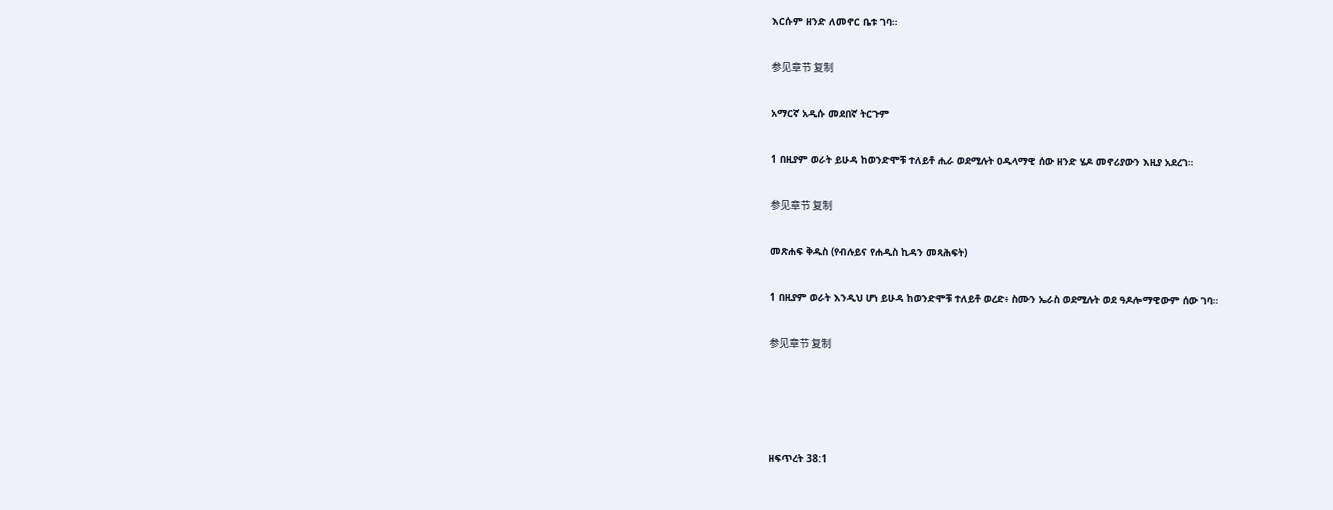እርሱም ዘንድ ለመኖር ቤቱ ገባ።

参见章节 复制

አማርኛ አዲሱ መደበኛ ትርጉም

1 በዚያም ወራት ይሁዳ ከወንድሞቹ ተለይቶ ሒራ ወደሚሉት ዐዱላማዊ ሰው ዘንድ ሄዶ መኖሪያውን እዚያ አደረገ።

参见章节 复制

መጽሐፍ ቅዱስ (የብሉይና የሐዲስ ኪዳን መጻሕፍት)

1 በዚያም ወራት እንዲህ ሆነ ይሁዳ ከወንድሞቹ ተለይቶ ወረድ፥ ስሙን ኤራስ ወደሚሉት ወደ ዓዶሎማዊውም ሰው ገባ።

参见章节 复制




ዘፍጥረት 38:1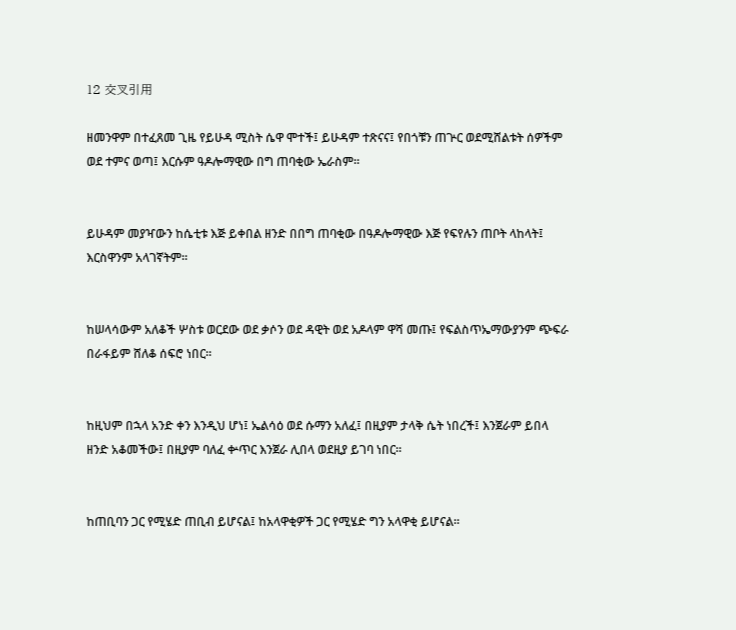12 交叉引用

ዘመንዋም በተፈጸመ ጊዜ የይሁዳ ሚስት ሴዋ ሞተች፤ ይሁዳም ተጽናና፤ የበጎቹን ጠጕር ወደሚሸልቱት ሰዎችም ወደ ተምና ወጣ፤ እርሱም ዓዶሎማዊው በግ ጠባቂው ኤራስም።


ይሁዳም መያዣውን ከሴቲቱ እጅ ይቀበል ዘንድ በበግ ጠባቂው በዓዶሎማዊው እጅ የፍየሉን ጠቦት ላከላት፤ እርስዋንም አላገኛትም።


ከሠላሳውም አለቆች ሦስቱ ወርደው ወደ ቃሶን ወደ ዳዊት ወደ አዶላም ዋሻ መጡ፤ የፍልስጥኤማውያንም ጭፍራ በራፋይም ሸለቆ ሰፍሮ ነበር።


ከዚህም በኋላ አንድ ቀን እንዲህ ሆነ፤ ኤልሳዕ ወደ ሱማን አለፈ፤ በዚያም ታላቅ ሴት ነበረች፤ እንጀራም ይበላ ዘንድ አቆመችው፤ በዚያም ባለፈ ቍጥር እንጀራ ሊበላ ወደዚያ ይገባ ነበር።


ከጠቢባን ጋር የሚሄድ ጠቢብ ይሆናል፤ ከአላዋቂዎች ጋር የሚሄድ ግን አላዋቂ ይሆናል።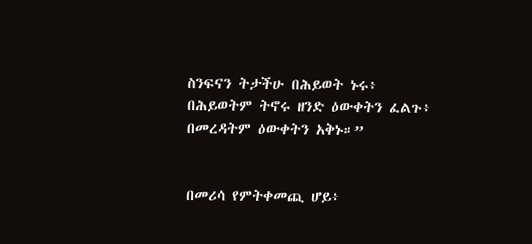ስንፍናን ትታችሁ በሕይወት ኑሩ፥ በሕይወትም ትኖሩ ዘንድ ዕውቀትን ፈልጉ፥ በመረዳትም ዕውቀትን አቅኑ።”


በመሪሳ የምትቀመጪ ሆይ፥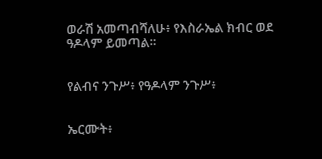ወራሽ አመጣብሻለሁ፥ የእስራኤል ክብር ወደ ዓዶላም ይመጣል።


የልብና ንጉሥ፥ የዓዶላም ንጉሥ፥


ኤርሙት፥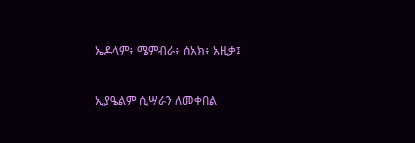ኤዶላም፥ ሜምብራ፥ ሰአክ፥ አዚቃ፤


ኢያዔልም ሲሣራን ለመቀበል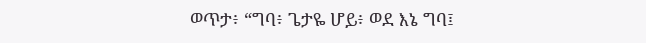ወጥታ፥ “ግባ፥ ጌታዬ ሆይ፥ ወደ እኔ ግባ፤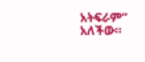አትፍራም” አለችው።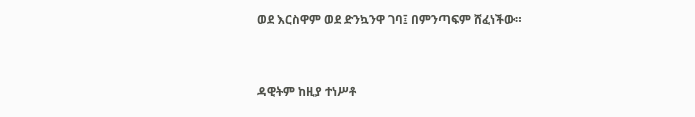ወደ እርስዋም ወደ ድንኳንዋ ገባ፤ በምንጣፍም ሸፈነችው።


ዳዊትም ከዚያ ተነሥቶ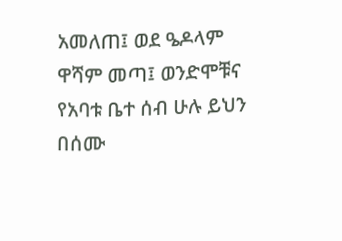አመለጠ፤ ወደ ዔዶላም ዋሻም መጣ፤ ወንድሞቹና የአባቱ ቤተ ሰብ ሁሉ ይህን በሰሙ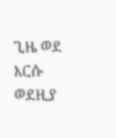ጊዜ ወደ እርሱ ወደዚያ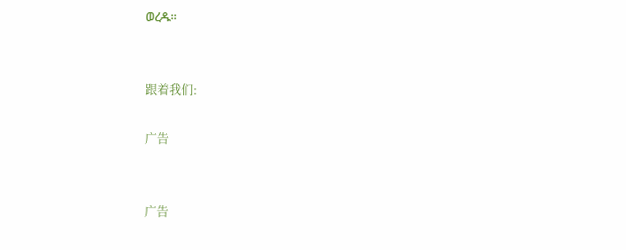ወረዱ።


跟着我们:

广告


广告